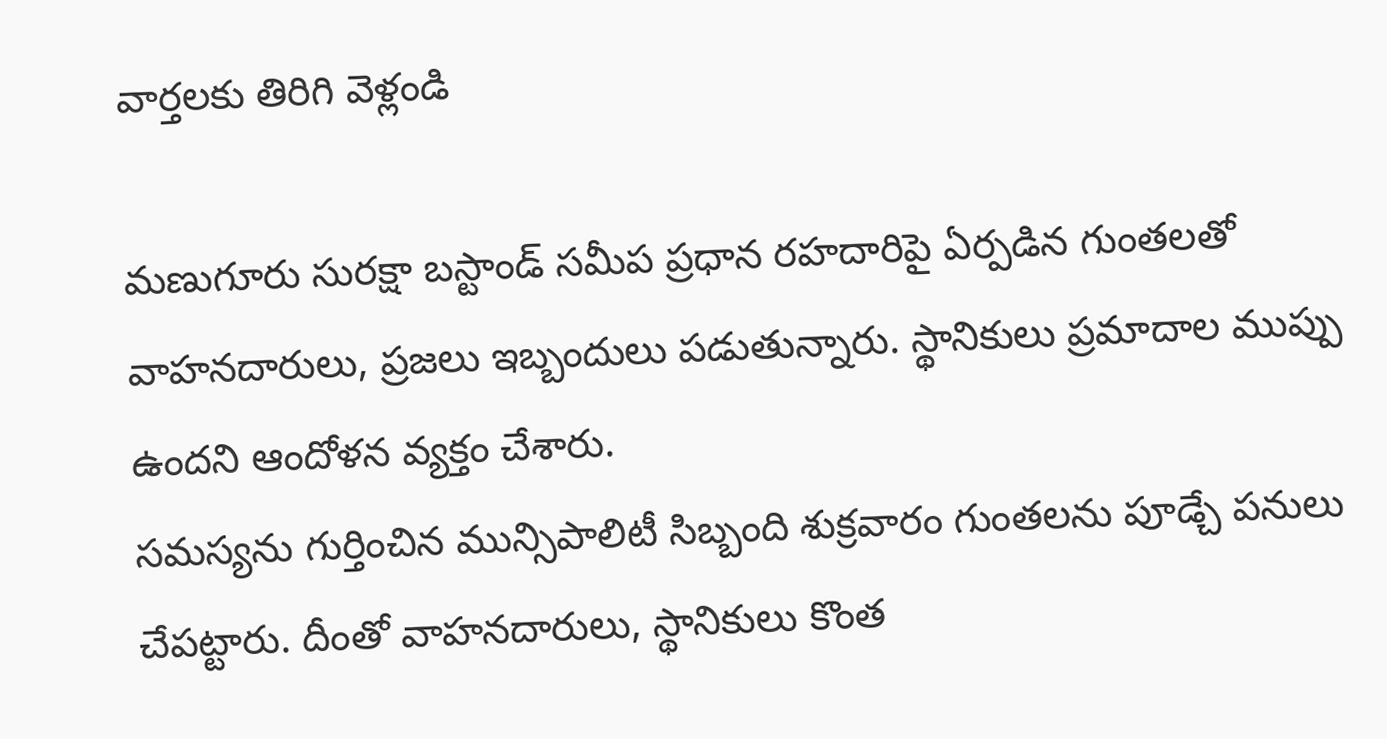వార్తలకు తిరిగి వెళ్లండి

మణుగూరు సురక్షా బస్టాండ్ సమీప ప్రధాన రహదారిపై ఏర్పడిన గుంతలతో వాహనదారులు, ప్రజలు ఇబ్బందులు పడుతున్నారు. స్థానికులు ప్రమాదాల ముప్పు ఉందని ఆందోళన వ్యక్తం చేశారు.
సమస్యను గుర్తించిన మున్సిపాలిటీ సిబ్బంది శుక్రవారం గుంతలను పూడ్చే పనులు చేపట్టారు. దీంతో వాహనదారులు, స్థానికులు కొంత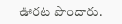ఊరట పొందారు.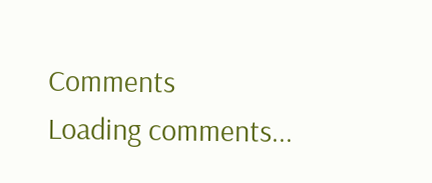Comments
Loading comments...